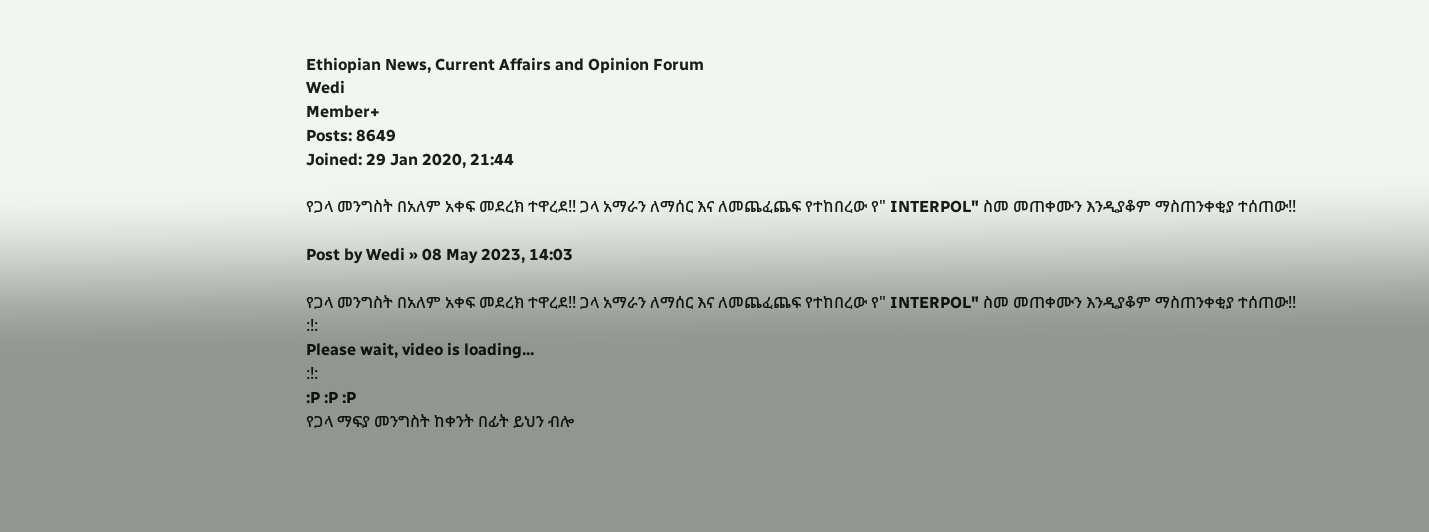Ethiopian News, Current Affairs and Opinion Forum
Wedi
Member+
Posts: 8649
Joined: 29 Jan 2020, 21:44

የጋላ መንግስት በአለም አቀፍ መደረክ ተዋረደ!! ጋላ አማራን ለማሰር እና ለመጨፈጨፍ የተከበረው የ" INTERPOL" ስመ መጠቀሙን እንዲያቆም ማስጠንቀቂያ ተሰጠው!!

Post by Wedi » 08 May 2023, 14:03

የጋላ መንግስት በአለም አቀፍ መደረክ ተዋረደ!! ጋላ አማራን ለማሰር እና ለመጨፈጨፍ የተከበረው የ" INTERPOL" ስመ መጠቀሙን እንዲያቆም ማስጠንቀቂያ ተሰጠው!!
:!:
Please wait, video is loading...
:!:
:P :P :P
የጋላ ማፍያ መንግስት ከቀንት በፊት ይህን ብሎ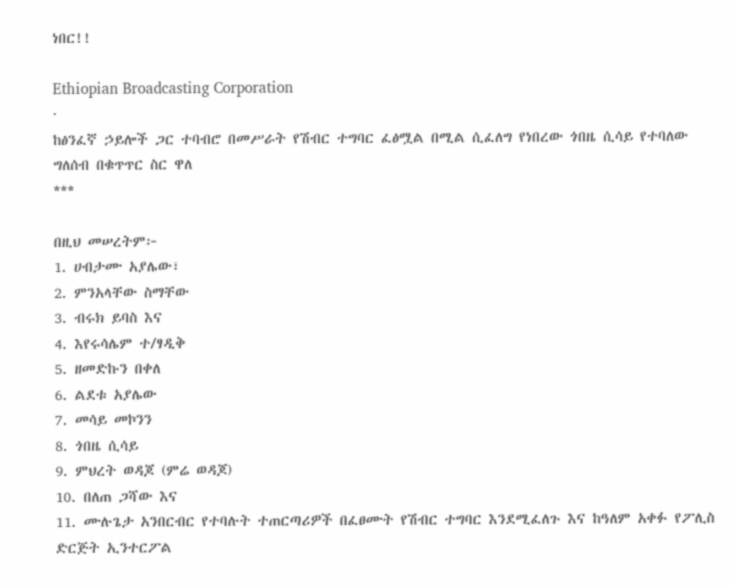ነበር!!

Ethiopian Broadcasting Corporation
·
ከፅንፈኛ ኃይሎች ጋር ተባብሮ በመሥራት የሽብር ተግባር ፈፅሟል በሚል ሲፈለግ የነበረው ጎበዜ ሲሳይ የተባለው ግለሰብ በቁጥጥር ስር ዋለ
***

በዚህ መሠረትም፦
1. ሀብታሙ አያሌው፣
2. ምንአላቸው ስማቸው
3. ብሩክ ይባስ እና
4. እየሩሳሌም ተ/ፃዲቅ
5. ዘመድኩን በቀለ
6. ልደቱ አያሌው
7. መሳይ መኮንን
8. ጎበዜ ሲሳይ
9. ምህረት ወዳጆ (ምሬ ወዳጆ)
10. በለጠ ጋሻው እና
11. ሙሉጌታ አንበርብር የተባሉት ተጠርጣሪዎች በፈፀሙት የሽብር ተግባር እንደሚፈለጉ እና ከዓለም አቀፉ የፖሊስ ድርጅት ኢንተርፖል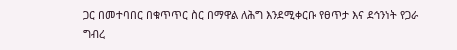ጋር በመተባበር በቁጥጥር ስር በማዋል ለሕግ እንደሚቀርቡ የፀጥታ እና ደኅንነት የጋራ ግብረ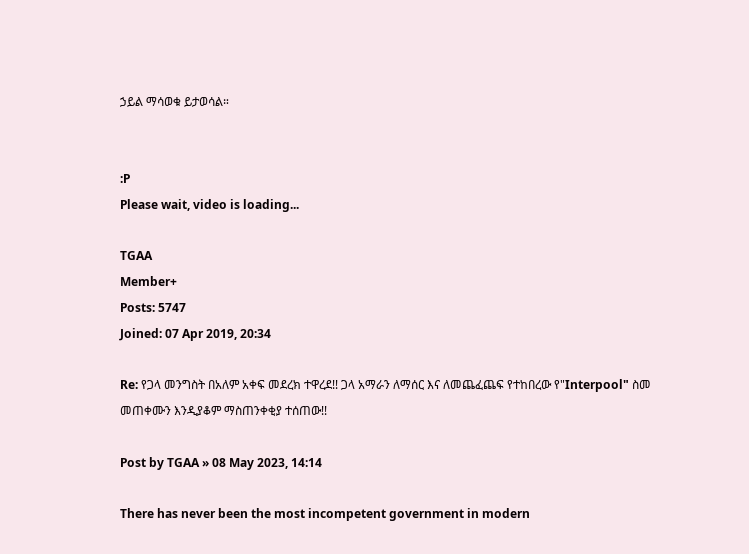ኃይል ማሳወቁ ይታወሳል።


:P
Please wait, video is loading...

TGAA
Member+
Posts: 5747
Joined: 07 Apr 2019, 20:34

Re: የጋላ መንግስት በአለም አቀፍ መደረክ ተዋረደ!! ጋላ አማራን ለማሰር እና ለመጨፈጨፍ የተከበረው የ"Interpool" ስመ መጠቀሙን እንዲያቆም ማስጠንቀቂያ ተሰጠው!!

Post by TGAA » 08 May 2023, 14:14

There has never been the most incompetent government in modern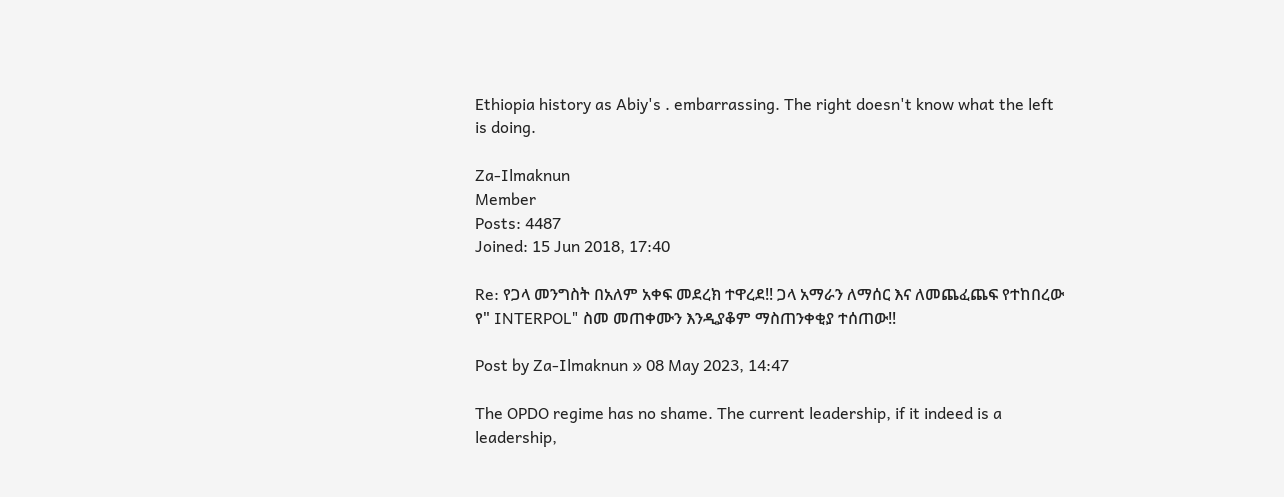Ethiopia history as Abiy's . embarrassing. The right doesn't know what the left is doing.

Za-Ilmaknun
Member
Posts: 4487
Joined: 15 Jun 2018, 17:40

Re: የጋላ መንግስት በአለም አቀፍ መደረክ ተዋረደ!! ጋላ አማራን ለማሰር እና ለመጨፈጨፍ የተከበረው የ" INTERPOL" ስመ መጠቀሙን እንዲያቆም ማስጠንቀቂያ ተሰጠው!!

Post by Za-Ilmaknun » 08 May 2023, 14:47

The OPDO regime has no shame. The current leadership, if it indeed is a leadership,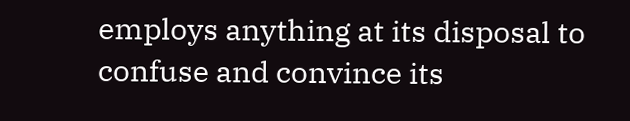employs anything at its disposal to confuse and convince its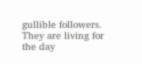gullible followers. They are living for the day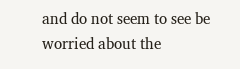and do not seem to see be worried about the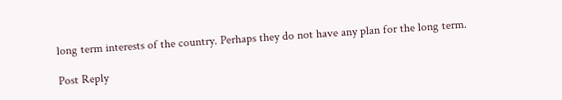long term interests of the country. Perhaps they do not have any plan for the long term.

Post Reply